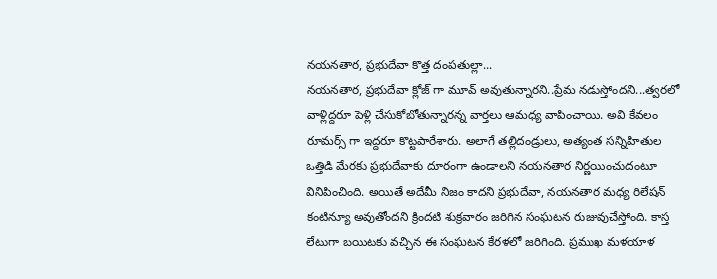నయనతార, ప్రభుదేవా కొత్త దంపతుల్లా...
నయనతార, ప్రభుదేవా క్లోజ్ గా మూవ్ అవుతున్నారని..ప్రేమ నడుస్తోందని...త్వరలో వాళ్లిద్దరూ పెళ్లి చేసుకోబోతున్నారన్న వార్తలు ఆమధ్య వాపించాయి. అవి కేవలం రూమర్స్ గా ఇద్దరూ కొట్టపారేశారు. అలాగే తల్లిదండ్రులు, అత్యంత సన్నిహితుల ఒత్తిడి మేరకు ప్రభుదేవాకు దూరంగా ఉండాలని నయనతార నిర్ణయించుదంటూ వినిపించింది. అయితే అదేమీ నిజం కాదని ప్రభుదేవా, నయనతార మధ్య రిలేషన్ కంటిన్యూ అవుతోందని క్రిందటి శుక్రవారం జరిగిన సంఘటన రుజువుచేస్తోంది. కాస్త లేటుగా బయిటకు వచ్చిన ఈ సంఘటన కేరళలో జరిగింది. ప్రముఖ మళయాళ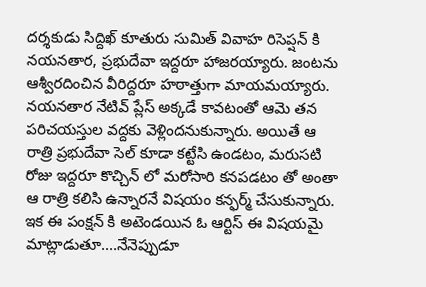దర్శకుడు సిద్దిఖ్ కూతురు సుమిత్ వివాహ రిసెప్షన్ కి నయనతార, ప్రభుదేవా ఇద్దరూ హాజరయ్యారు. జంటను ఆశ్వీరదించిన వీరిద్దరూ హఠాత్తుగా మాయమయ్యారు.
నయనతార నేటివ్ ప్లేస్ అక్కడే కావటంతో ఆమె తన పరిచయస్తుల వద్దకు వెళ్లిందనుకున్నారు. అయితే ఆ రాత్రి ప్రభుదేవా సెల్ కూడా కట్టేసి ఉండటం, మరుసటి రోజు ఇద్దరూ కొచ్చిన్ లో మరోసారి కనపడటం తో అంతా ఆ రాత్రి కలిసి ఉన్నారనే విషయం కన్ఫర్మ్ చేసుకున్నారు. ఇక ఈ పంక్షన్ కి అటెండయిన ఓ ఆర్టిస్ ఈ విషయమై మాట్లాడుతూ....నేనెప్పుడూ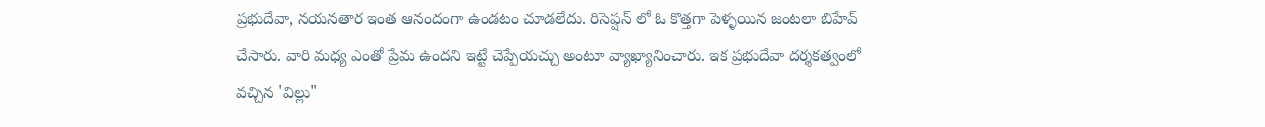ప్రభుదేవా, నయనతార ఇంత ఆనందంగా ఉండటం చూడలేదు. రిసెప్షన్ లో ఓ కొత్తగా పెళ్ళయిన జంటలా బిహేవ్ చేసారు. వారి మధ్య ఎంతో ప్రేమ ఉందని ఇట్టే చెప్పేయచ్చు అంటూ వ్యాఖ్యానించారు. ఇక ప్రభుదేవా దర్శకత్వంలో వచ్చిన 'విల్లు"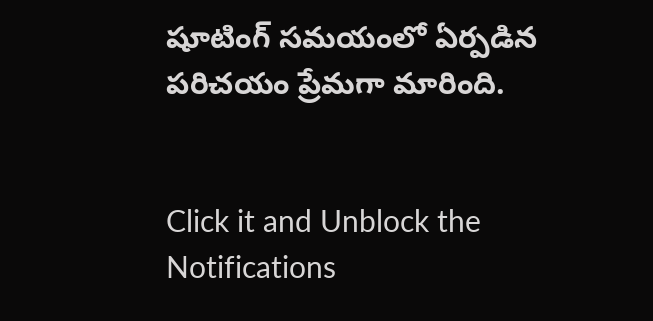షూటింగ్ సమయంలో ఏర్పడిన పరిచయం ప్రేమగా మారింది.


Click it and Unblock the Notifications